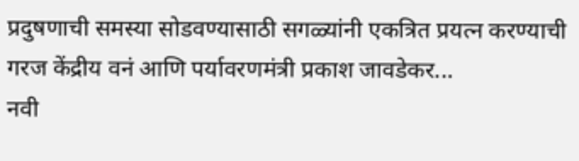प्रदुषणाची समस्या सोडवण्यासाठी सगळ्यांनी एकत्रित प्रयत्न करण्याची गरज केंद्रीय वनं आणि पर्यावरणमंत्री प्रकाश जावडेकर...
नवी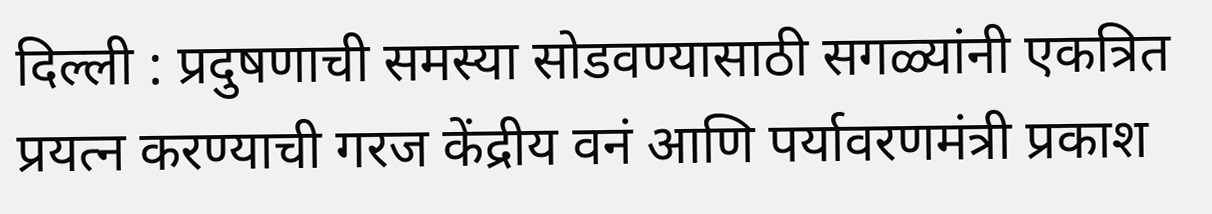दिल्ली : प्रदुषणाची समस्या सोडवण्यासाठी सगळ्यांनी एकत्रित प्रयत्न करण्याची गरज केंद्रीय वनं आणि पर्यावरणमंत्री प्रकाश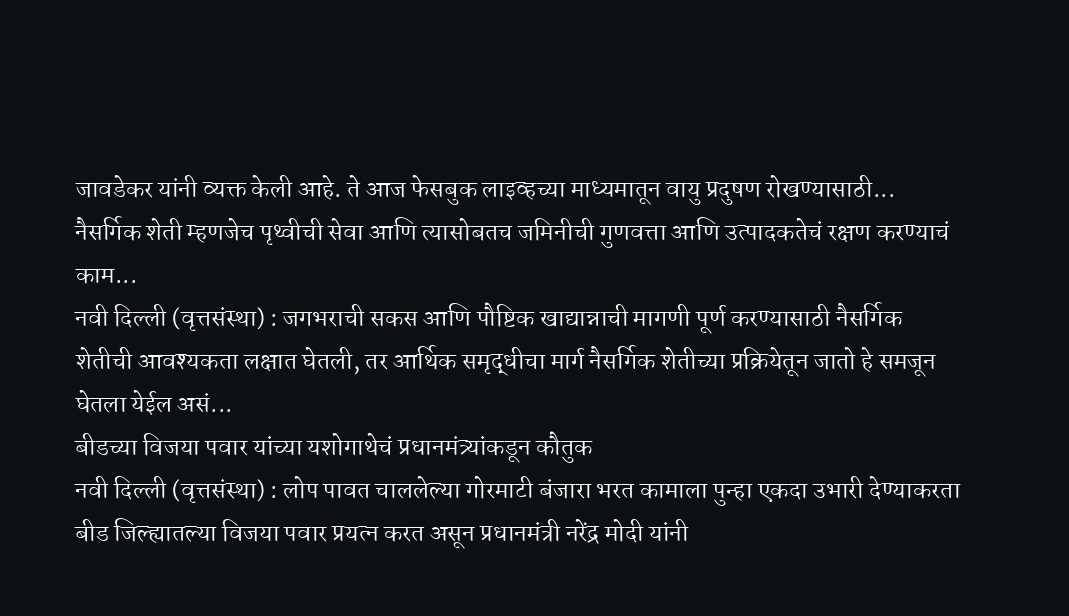जावडेकर यांनी व्यक्त केली आहे. ते आज फेसबुक लाइव्हच्या माध्यमातून वायु प्रदुषण रोखण्यासाठी...
नैसर्गिक शेती म्हणजेच पृथ्वीची सेवा आणि त्यासोबतच जमिनीची गुणवत्ता आणि उत्पादकतेचं रक्षण करण्याचं काम...
नवी दिल्ली (वृत्तसंस्था) : जगभराची सकस आणि पौष्टिक खाद्यान्नाची मागणी पूर्ण करण्यासाठी नैसर्गिक शेतीची आवश्यकता लक्षात घेतली, तर आर्थिक समृद्धीचा मार्ग नैसर्गिक शेतीच्या प्रक्रियेतून जातो हे समजून घेतला येईल असं...
बीडच्या विजया पवार यांच्या यशोगाथेचं प्रधानमंत्र्यांकडून कौतुक
नवी दिल्ली (वृत्तसंस्था) : लोप पावत चाललेल्या गोरमाटी बंजारा भरत कामाला पुन्हा एकदा उभारी देण्याकरता बीड जिल्ह्यातल्या विजया पवार प्रयत्न करत असून प्रधानमंत्री नरेंद्र मोदी यांनी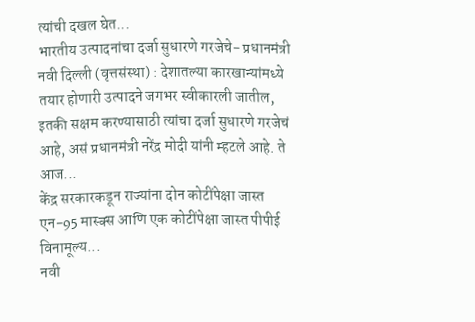त्यांची दखल घेत...
भारतीय उत्पादनांचा दर्जा सुधारणे गरजेचे- प्रधानमंत्री
नवी दिल्ली (वृत्तसंस्था) : देशातल्या कारखान्यांमध्ये तयार होणारी उत्पादने जगभर स्वीकारली जातील, इतकी सक्षम करण्यासाठी त्यांचा दर्जा सुधारणे गरजेचं आहे, असं प्रधानमंत्री नरेंद्र मोदी यांनी म्हटले आहे. ते आज...
केंद्र सरकारकडून राज्यांना दोन कोटींपेक्षा जास्त एन-95 मास्क्स आणि एक कोटींपेक्षा जास्त पीपीई विनामूल्य...
नवी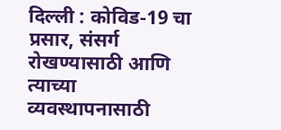दिल्ली : कोविड-19 चा प्रसार, संसर्ग रोखण्यासाठी आणि त्याच्या व्यवस्थापनासाठी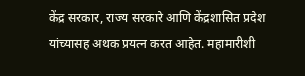केंद्र सरकार, राज्य सरकारे आणि केंद्रशासित प्रदेश यांच्यासह अथक प्रयत्न करत आहेत. महामारीशी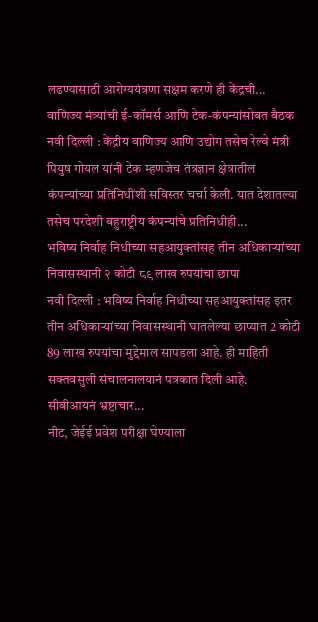लढण्यासाठी आरोग्ययंत्रणा सक्षम करणे ही केंद्रची...
वाणिज्य मंत्र्यांची ई-कॉमर्स आणि टेक-कंपन्यांसोबत बैठक
नवी दिल्ली : केंद्रीय वाणिज्य आणि उद्योग तसेच रेल्वे मंत्री पियुष गोयल यांनी टेक म्हणजेच तंत्रज्ञान क्षेत्रातील कंपन्यांच्या प्रतिनिधींशी सविस्तर चर्चा केली. यात देशातल्या तसेच परदेशी बहुराष्ट्रीय कंपन्यांचे प्रतिनिधीही...
भविष्य निर्वाह निधीच्या सहआयुक्तांसह तीन अधिकाऱ्यांच्या निवासस्थानी २ कोटी ८९ लाख रुपयांचा छापा
नवी दिल्ली : भविष्य निर्वाह निधीच्या सहआयुक्तांसह इतर तीन अधिकाऱ्यांच्या निवासस्थानी घातलेल्या छाप्यात 2 कोटी 89 लाख रुपयांचा मुद्देमाल सापडला आहे. ही माहिती सक्तवसुली संचालनालयानं पत्रकात दिली आहे.
सीबीआयनं भ्रष्टाचार...
नीट, जेईई प्रवेश परीक्षा घेण्याला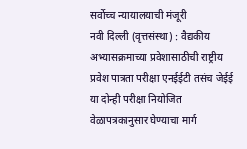सर्वोच्च न्यायालयाची मंजूरी
नवी दिल्ली (वृत्तसंस्था) : वैद्यकीय अभ्यासक्रमाच्या प्रवेशासाठीची राष्ट्रीय प्रवेश पात्रता परीक्षा एनईईटी तसंच जेईई या दोन्ही परीक्षा नियोजित वेळापत्रकानुसार घेण्याचा मार्ग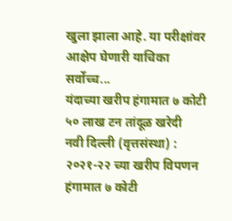खुला झाला आहे. या परीक्षांवर आक्षेप घेणारी याचिका सर्वोच्च...
यंदाच्या खरीप हंगामात ७ कोटी ५० लाख टन तांदूळ खरेदी
नवी दिल्ली (वृत्तसंस्था) : २०२१-२२ च्या खरीप विपणन हंगामात ७ कोटी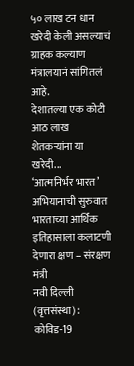५० लाख टन धान खरेदी केली असल्याचं ग्राहक कल्याण मंत्रालयानं सांगितलं आहे.
देशातल्या एक कोटी आठ लाख शेतकऱ्यांना या खरेदी...
‘आत्मनिर्भर भारत’ अभियानाची सुरुवात भारताच्या आर्थिक इतिहासाला कलाटणी देणारा क्षण – संरक्षण मंत्री
नवी दिल्ली (वृत्तसंस्था) : कोविड-19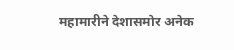महामारीने देशासमोर अनेक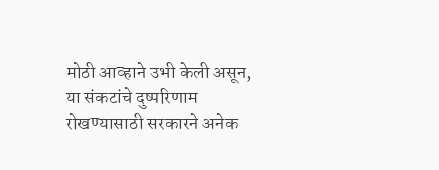मोठी आव्हाने उभी केली असून, या संकटांचे दुष्परिणाम रोखण्यासाठी सरकारने अनेक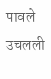पावले उचलली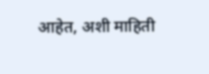आहेत, अशी माहिती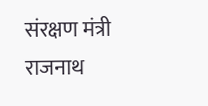संरक्षण मंत्री राजनाथ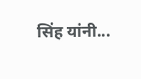सिंह यांनी...